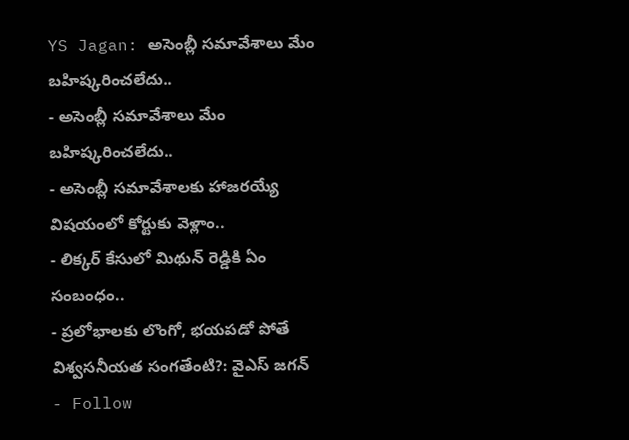YS Jagan: అసెంబ్లీ సమావేశాలు మేం బహిష్కరించలేదు..
- అసెంబ్లీ సమావేశాలు మేం బహిష్కరించలేదు..
- అసెంబ్లీ సమావేశాలకు హాజరయ్యే విషయంలో కోర్టుకు వెళ్లాం..
- లిక్కర్ కేసులో మిథున్ రెడ్డికి ఏం సంబంధం..
- ప్రలోభాలకు లొంగో, భయపడో పోతే విశ్వసనీయత సంగతేంటి?: వైఎస్ జగన్
- Follow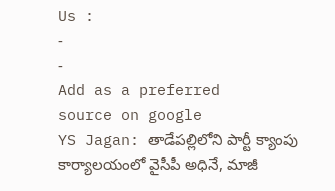Us :
-
-
Add as a preferred
source on google
YS Jagan: తాడేపల్లిలోని పార్టీ క్యాంపు కార్యాలయంలో వైసీపీ అధినే, మాజీ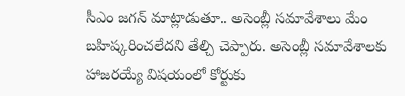సీఎం జగన్ మాట్లాడుతూ.. అసెంబ్లీ సమావేశాలు మేం బహిష్కరించలేదని తేల్చి చెప్పారు. అసెంబ్లీ సమావేశాలకు హాజరయ్యే విషయంలో కోర్టుకు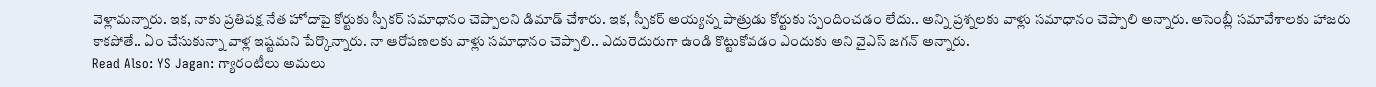వెళ్లామన్నారు. ఇక, నాకు ప్రతిపక్ష నేత హోదాపై కోర్టుకు స్పీకర్ సమాధానం చెప్పాలని డిమాడ్ చేశారు. ఇక, స్పీకర్ అయ్యన్న పాత్రుడు కోర్టుకు స్పందించడం లేదు.. అన్ని ప్రశ్నలకు వాళ్లు సమాధానం చెప్పాలి అన్నారు. అసెంబ్లీ సమావేశాలకు హాజరు కాకపోతే.. ఏం చేసుకున్నా వాళ్ల ఇష్టమని పేర్కొన్నారు. నా ఆరోపణలకు వాళ్లు సమాధానం చెప్పాలి.. ఎదురెదురుగా ఉండి కొట్టుకోవడం ఎందుకు అని వైఎస్ జగన్ అన్నారు.
Read Also: YS Jagan: గ్యారంటీలు అమలు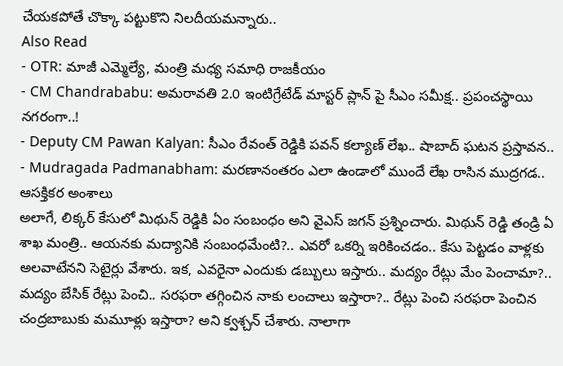చేయకపోతే చొక్కా పట్టుకొని నిలదీయమన్నారు..
Also Read
- OTR: మాజీ ఎమ్మెల్యే, మంత్రి మధ్య సమాధి రాజకీయం
- CM Chandrababu: అమరావతి 2.0 ఇంటిగ్రేటేడ్ మాస్టర్ ప్లాన్ పై సీఎం సమీక్ష.. ప్రపంచస్థాయి నగరంగా..!
- Deputy CM Pawan Kalyan: సీఎం రేవంత్ రెడ్డికి పవన్ కల్యాణ్ లేఖ.. షాబాద్ ఘటన ప్రస్తావన..
- Mudragada Padmanabham: మరణానంతరం ఎలా ఉండాలో ముందే లేఖ రాసిన ముద్రగడ.. ఆసక్తికర అంశాలు
అలాగే, లిక్కర్ కేసులో మిథున్ రెడ్డికి ఏం సంబంధం అని వైఎస్ జగన్ ప్రశ్నించారు. మిథున్ రెడ్డి తండ్రి ఏ శాఖ మంత్రి.. ఆయనకు మద్యానికి సంబంధమేంటి?.. ఎవరో ఒకర్ని ఇరికించడం.. కేసు పెట్టడం వాళ్లకు అలవాటేనని సెటైర్లు వేశారు. ఇక, ఎవరైనా ఎందుకు డబ్బులు ఇస్తారు.. మద్యం రేట్లు మేం పెంచామా?.. మద్యం బేసిక్ రేట్లు పెంచి.. సరఫరా తగ్గించిన నాకు లంచాలు ఇస్తారా?.. రేట్లు పెంచి సరఫరా పెంచిన చంద్రబాబుకు మమూళ్లు ఇస్తారా? అని క్వశ్చన్ చేశారు. నాలాగా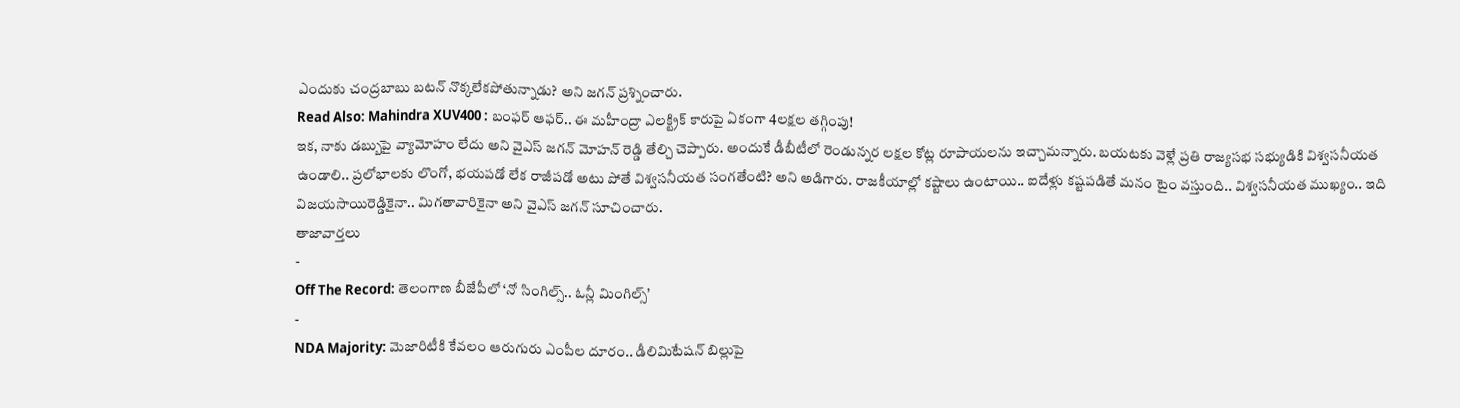ఎందుకు చంద్రబాబు బటన్ నొక్కలేకపోతున్నాడు? అని జగన్ ప్రశ్నించారు.
Read Also: Mahindra XUV400 : బంఫర్ ఆఫర్.. ఈ మహీంద్రా ఎలక్ట్రిక్ కారుపై ఏకంగా 4లక్షల తగ్గింపు!
ఇక, నాకు డబ్బుపై వ్యామోహం లేదు అని వైఎస్ జగన్ మోహన్ రెడ్డి తేల్చి చెప్పారు. అందుకే డీబీటీలో రెండున్నర లక్షల కోట్ల రూపాయలను ఇచ్చామన్నారు. బయటకు వెళ్లే ప్రతి రాజ్యసభ సభ్యుడికి విశ్వసనీయత ఉండాలి.. ప్రలోభాలకు లొంగో, భయపడో లేక రాజీపడో అటు పోతే విశ్వసనీయత సంగతేంటి? అని అడిగారు. రాజకీయాల్లో కష్టాలు ఉంటాయి.. ఐదేళ్లు కష్టపడితే మనం టైం వస్తుంది.. విశ్వసనీయత ముఖ్యం.. ఇది విజయసాయిరెడ్డికైనా.. మిగతావారికైనా అని వైఎస్ జగన్ సూచించారు.
తాజావార్తలు
-
Off The Record: తెలంగాణ బీజేపీలో ‘నో సింగిల్స్.. ఓన్లీ మింగిల్స్’
-
NDA Majority: మెజారిటీకి కేవలం ఆరుగురు ఎంపీల దూరం.. డీలిమిటేషన్ బిల్లుపై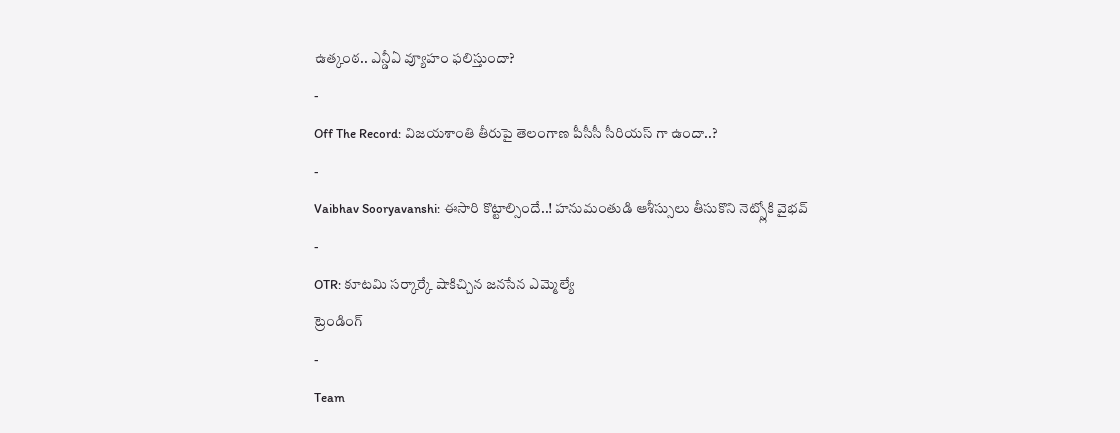ఉత్కంఠ.. ఎన్డీఏ వ్యూహం ఫలిస్తుందా?
-
Off The Record: విజయశాంతి తీరుపై తెలంగాణ పీసీసీ సీరియస్ గా ఉందా..?
-
Vaibhav Sooryavanshi: ఈసారి కొట్టాల్సిందే..! హనుమంతుడి ఆశీస్సులు తీసుకొని నెట్స్లోకి వైభవ్
-
OTR: కూటమి సర్కార్కే షాకిచ్చిన జనసేన ఎమ్మెల్యే
ట్రెండింగ్
-
Team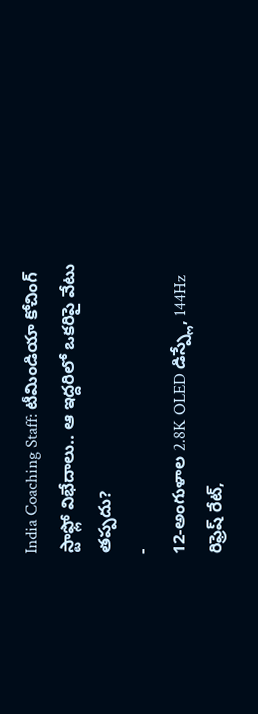India Coaching Staff: టీమిండియా కోచింగ్ స్టాఫ్లో విభేదాలు.. ఆ ఇద్దరిలో ఒకరిపై వేటు తప్పదు?
-
12-అంగుళాల 2.8K OLED డిస్ప్లే, 144Hz రిఫ్రెష్ రేట్,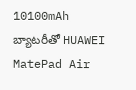10100mAh బ్యాటరీతో HUAWEI MatePad Air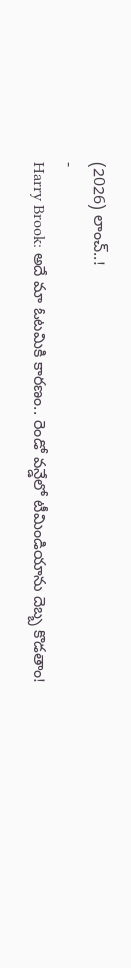(2026) లాంచ్..!
-
Harry Brook: అదే మా ఓటమికి కారణం.. రెండో వన్డేలో టీమిండియాను దెబ్బ కొడతాం!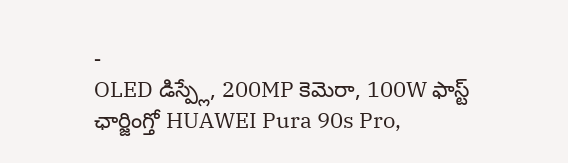-
OLED డిస్ప్లే, 200MP కెమెరా, 100W ఫాస్ట్ ఛార్జింగ్తో HUAWEI Pura 90s Pro,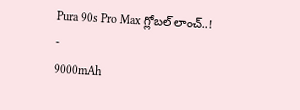Pura 90s Pro Max గ్లోబల్ లాంచ్..!
-
9000mAh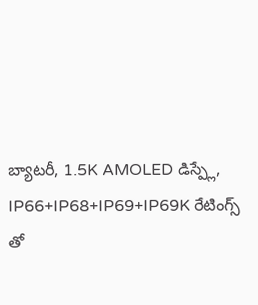బ్యాటరీ, 1.5K AMOLED డిస్ప్లే, IP66+IP68+IP69+IP69K రేటింగ్స్ తో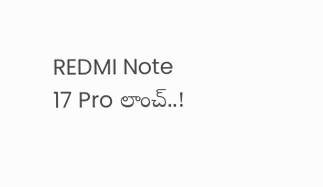REDMI Note 17 Pro లాంచ్..!